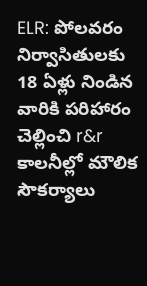ELR: పోలవరం నిర్వాసితులకు 18 ఏళ్లు నిండిన వారికి పరిహారం చెల్లించి r&r కాలనీల్లో మౌలిక సౌకర్యాలు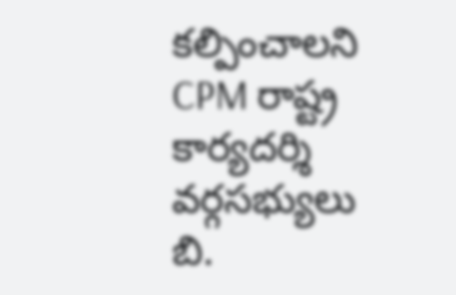కల్పించాలని CPM రాష్ట్ర కార్యదర్శి వర్గసభ్యులు బి.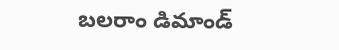బలరాం డిమాండ్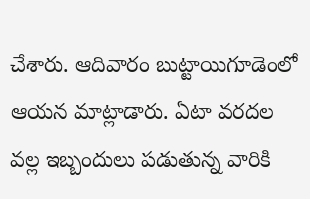చేశారు. ఆదివారం బుట్టాయిగూడెంలో ఆయన మాట్లాడారు. ఏటా వరదల వల్ల ఇబ్బందులు పడుతున్న వారికి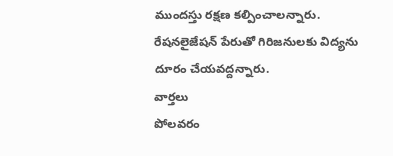ముందస్తు రక్షణ కల్పించాలన్నారు. రేషనలైజేషన్ పేరుతో గిరిజనులకు విద్యను దూరం చేయవద్దన్నారు.
వార్తలు
పోలవరం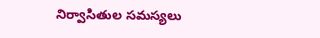నిర్వాసితుల సమస్యలు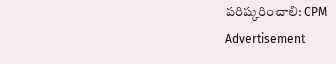పరిష్కరించాలి: CPM
Advertisement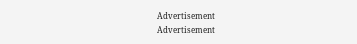Advertisement
Advertisement